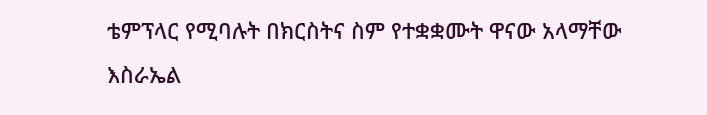ቴምፕላር የሚባሉት በክርስትና ስም የተቋቋሙት ዋናው አላማቸው እስራኤል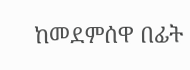ከመደምሰዋ በፊት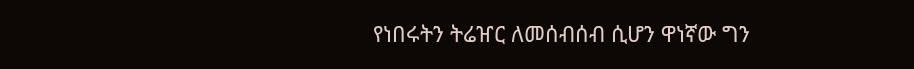የነበሩትን ትሬዠር ለመሰብሰብ ሲሆን ዋነኛው ግን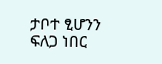ታቦተ ፂሆንን ፍለጋ ነበር